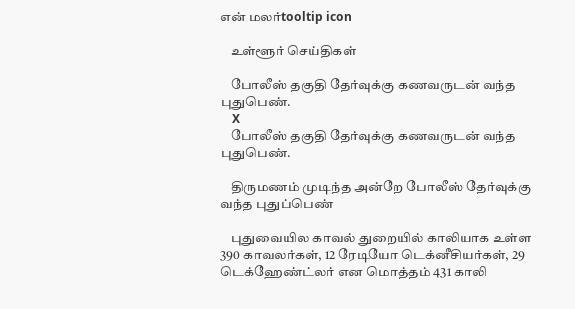என் மலர்tooltip icon

    உள்ளூர் செய்திகள்

    போலீஸ் தகுதி தேர்வுக்கு கணவருடன் வந்த புதுபெண்.
    X
    போலீஸ் தகுதி தேர்வுக்கு கணவருடன் வந்த புதுபெண்.

    திருமணம் முடிந்த அன்றே போலீஸ் தேர்வுக்கு வந்த புதுப்பெண்

    புதுவையில காவல் துறையில் காலியாக உள்ள 390 காவலர்கள், 12 ரேடியோ டெக்னீசியர்கள், 29 டெக்ஹேண்ட்லர் என மொத்தம் 431 காலி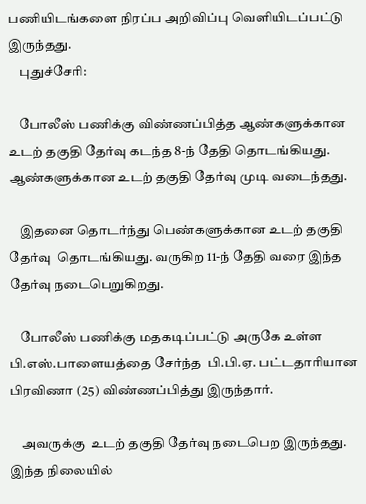பணியிடங்களை நிரப்ப அறிவிப்பு வெளியிடப்பட்டு இருந்தது.
    புதுச்சேரி:

    போலீஸ் பணிக்கு விண்ணப்பித்த ஆண்களுக்கான உடற் தகுதி தேர்வு கடந்த 8-ந் தேதி தொடங்கியது. ஆண்களுக்கான உடற் தகுதி தேர்வு முடி வடைந்தது.

    இதனை தொடர்ந்து பெண்களுக்கான உடற் தகுதி தேர்வு  தொடங்கியது. வருகிற 11-ந் தேதி வரை இந்த தேர்வு நடைபெறுகிறது.

    போலீஸ் பணிக்கு மதகடிப்பட்டு அருகே உள்ள பி.எஸ்.பாளையத்தை சேர்ந்த  பி.பி.ஏ. பட்டதாரியான பிரவிணா (25) விண்ணப்பித்து இருந்தார்.

    அவருக்கு  உடற் தகுதி தேர்வு நடைபெற இருந்தது. இந்த நிலையில்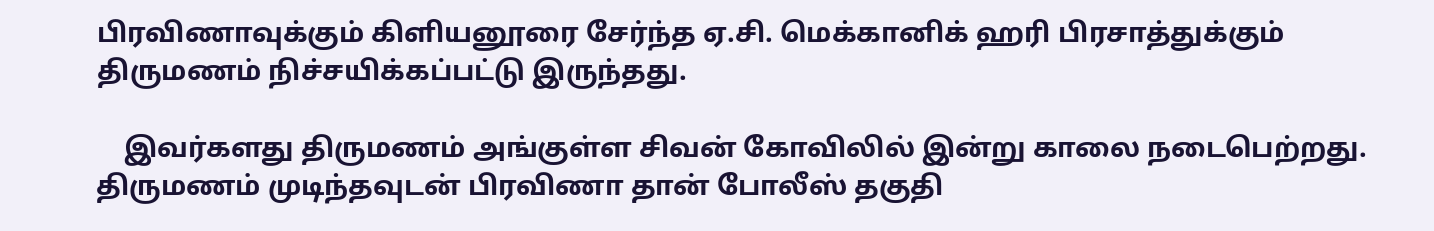பிரவிணாவுக்கும் கிளியனூரை சேர்ந்த ஏ.சி. மெக்கானிக் ஹரி பிரசாத்துக்கும் திருமணம் நிச்சயிக்கப்பட்டு இருந்தது.

    இவர்களது திருமணம் அங்குள்ள சிவன் கோவிலில் இன்று காலை நடைபெற்றது. திருமணம் முடிந்தவுடன் பிரவிணா தான் போலீஸ் தகுதி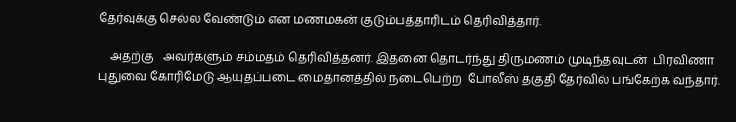தேர்வுக்கு செல்ல வேண்டும் என மணமகன் குடும்பத்தாரிடம் தெரிவித்தார்.

    அதற்கு   அவர்களும் சம்மதம் தெரிவித்தனர். இதனை தொடர்ந்து திருமணம் முடிந்தவுடன்  பிரவிணா புதுவை கோரிமேடு ஆயுதப்படை மைதானத்தில் நடைபெற்ற  போலீஸ் தகுதி தேர்வில் பங்கேற்க வந்தார்.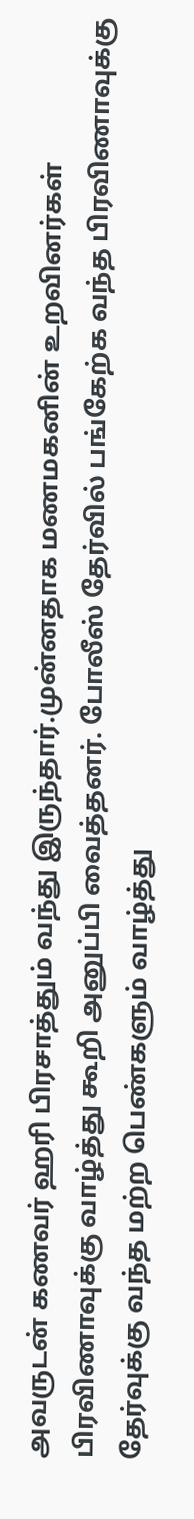அவருடன் கணவர் ஹரி பிரசாத்தும் வந்து இருந்தார்.முன்னதாக மணமகனின் உறவினர்கள் பிரவிணாவுக்கு வாழ்த்து கூறி அனுப்பி வைத்தனர். போலீஸ் தேர்வில் பங்கேற்க வந்த பிரவிணாவுக்கு தேர்வுக்கு வந்த மற்ற பெண்களும் வாழ்த்து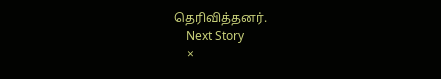தெரிவித்தனர்.
    Next Story
    ×